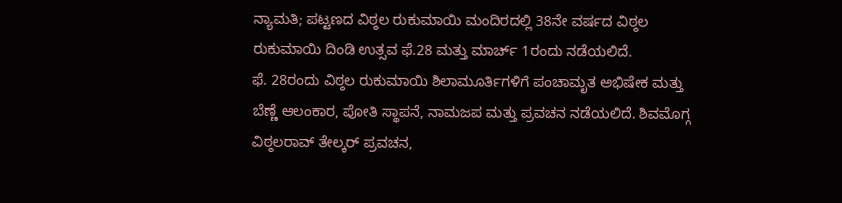ನ್ಯಾಮತಿ; ಪಟ್ಟಣದ ವಿಠ್ಠಲ ರುಕುಮಾಯಿ ಮಂದಿರದಲ್ಲಿ 38ನೇ ವರ್ಷದ ವಿಠ್ಠಲ ರುಕುಮಾಯಿ ದಿಂಡಿ ಉತ್ಸವ ಫೆ.28 ಮತ್ತು ಮಾರ್ಚ್ 1ರಂದು ನಡೆಯಲಿದೆ.
ಫೆ. 28ರಂದು ವಿಠ್ಠಲ ರುಕುಮಾಯಿ ಶಿಲಾಮೂರ್ತಿಗಳಿಗೆ ಪಂಚಾಮೃತ ಅಭಿಷೇಕ ಮತ್ತು ಬೆಣ್ಣೆ ಆಲಂಕಾರ, ಪೋತಿ ಸ್ಥಾಪನೆ, ನಾಮಜಪ ಮತ್ತು ಪ್ರವಚನ ನಡೆಯಲಿದೆ. ಶಿವಮೊಗ್ಗ ವಿಠ್ಠಲರಾವ್ ತೇಲ್ಕರ್ ಪ್ರವಚನ,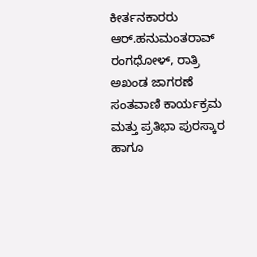ಕೀರ್ತನಕಾರರು ಆರ್.ಹನುಮಂತರಾವ್ ರಂಗಧೋಳ್, ರಾತ್ರಿ ಅಖಂಡ ಜಾಗರಣೆ ಸಂತವಾಣಿ ಕಾರ್ಯಕ್ರಮ ಮತ್ತು ಪ್ರತಿಭಾ ಪುರಸ್ಕಾರ ಹಾಗೂ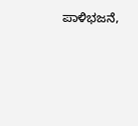ಪಾಳಿಭಜನೆ,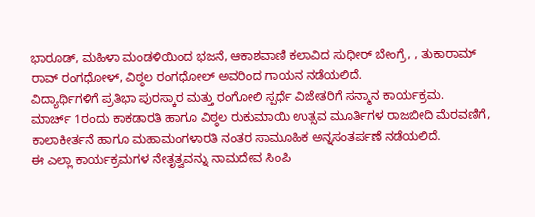ಭಾರೂಡ್, ಮಹಿಳಾ ಮಂಡಳಿಯಿಂದ ಭಜನೆ, ಆಕಾಶವಾಣಿ ಕಲಾವಿದ ಸುಧೀರ್ ಬೇಂಗ್ರೆ, , ತುಕಾರಾಮ್ ರಾವ್ ರಂಗಧೋಳ್, ವಿಠ್ಠಲ ರಂಗಧೋಲ್ ಅವರಿಂದ ಗಾಯನ ನಡೆಯಲಿದೆ.
ವಿದ್ಯಾರ್ಥಿಗಳಿಗೆ ಪ್ರತಿಭಾ ಪುರಸ್ಕಾರ ಮತ್ತು ರಂಗೋಲಿ ಸ್ಪರ್ಧೆ ವಿಜೇತರಿಗೆ ಸನ್ಮಾನ ಕಾರ್ಯಕ್ರಮ.
ಮಾರ್ಚ್ 1ರಂದು ಕಾಕಡಾರತಿ ಹಾಗೂ ವಿಠ್ಠಲ ರುಕುಮಾಯಿ ಉತ್ಸವ ಮೂರ್ತಿಗಳ ರಾಜಬೀದಿ ಮೆರವಣಿಗೆ, ಕಾಲಾಕೀರ್ತನೆ ಹಾಗೂ ಮಹಾಮಂಗಳಾರತಿ ನಂತರ ಸಾಮೂಹಿಕ ಅನ್ನಸಂತರ್ಪಣೆ ನಡೆಯಲಿದೆ.
ಈ ಎಲ್ಲಾ ಕಾರ್ಯಕ್ರಮಗಳ ನೇತೃತ್ವವನ್ನು ನಾಮದೇವ ಸಿಂಪಿ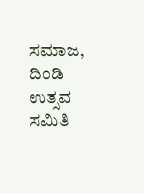ಸಮಾಜ, ದಿಂಡಿ ಉತ್ಸವ ಸಮಿತಿ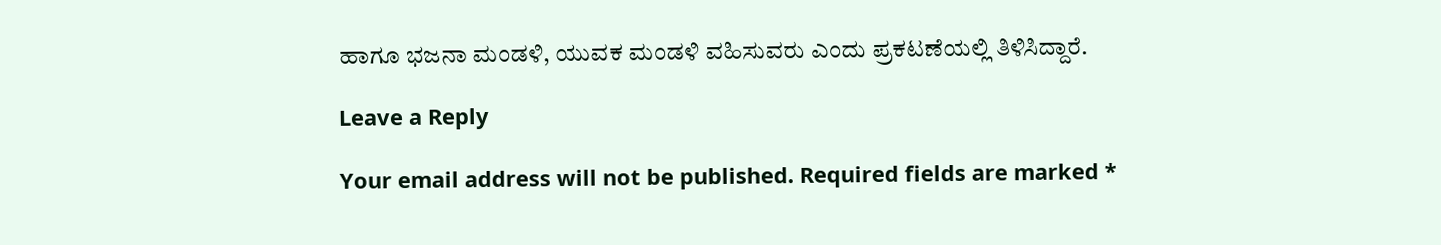ಹಾಗೂ ಭಜನಾ ಮಂಡಳಿ, ಯುವಕ ಮಂಡಳಿ ವಹಿಸುವರು ಎಂದು ಪ್ರಕಟಣೆಯಲ್ಲಿ ತಿಳಿಸಿದ್ದಾರೆ.

Leave a Reply

Your email address will not be published. Required fields are marked *